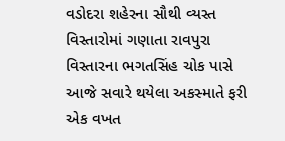વડોદરા શહેરના સૌથી વ્યસ્ત વિસ્તારોમાં ગણાતા રાવપુરા વિસ્તારના ભગતસિંહ ચોક પાસે આજે સવારે થયેલા અકસ્માતે ફરી એક વખત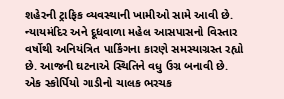શહેરની ટ્રાફિક વ્યવસ્થાની ખામીઓ સામે આવી છે. ન્યાયમંદિર અને દૂધવાળા મહેલ આસપાસનો વિસ્તાર વર્ષોથી અનિયંત્રિત પાર્કિંગના કારણે સમસ્યાગ્રસ્ત રહ્યો છે. આજની ઘટનાએ સ્થિતિને વધુ ઉગ્ર બનાવી છે.
એક સ્કોર્પિયો ગાડીનો ચાલક ભરચક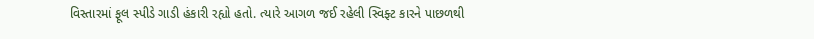વિસ્તારમાં ફૂલ સ્પીડે ગાડી હંકારી રહ્યો હતો. ત્યારે આગળ જઈ રહેલી સ્વિફ્ટ કારને પાછળથી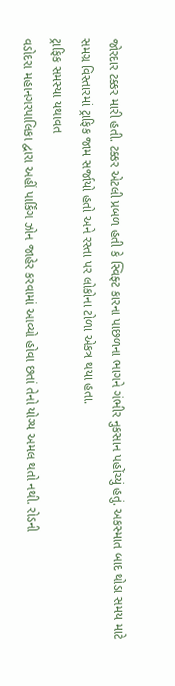જોરદાર ટક્કર મારી હતી. ટક્કર એટલી પ્રબળ હતી કે સ્વિફ્ટ કારના પાછળના ભાગને ગંભીર નુકસાન પહોંચ્યું હતું. અકસ્માત બાદ થોડા સમય માટે સમગ્ર વિસ્તારમાં ટ્રાફિક જામ સર્જાયો હતો અને રસ્તા પર લોકોના ટોળા એકત્ર થયા હતા.
ટ્રાફિક સમસ્યા યથાવત
વડોદરા મહાનગરપાલિકા દ્વારા અહીં પાર્કિંગ ઝોન જાહેર કરવામાં આવ્યો હોવા છતાં તેનો યોગ્ય અમલ થતો નથી. રોડની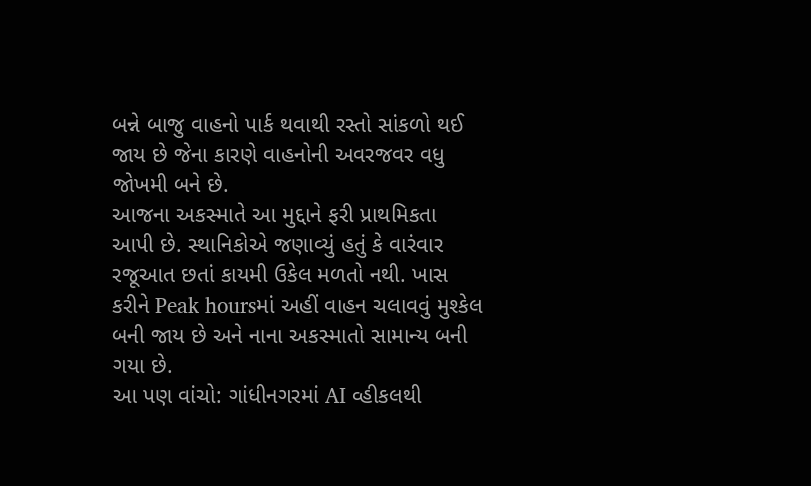બન્ને બાજુ વાહનો પાર્ક થવાથી રસ્તો સાંકળો થઈ જાય છે જેના કારણે વાહનોની અવરજવર વધુ જોખમી બને છે.
આજના અકસ્માતે આ મુદ્દાને ફરી પ્રાથમિકતા આપી છે. સ્થાનિકોએ જણાવ્યું હતું કે વારંવાર રજૂઆત છતાં કાયમી ઉકેલ મળતો નથી. ખાસ કરીને Peak hoursમાં અહીં વાહન ચલાવવું મુશ્કેલ બની જાય છે અને નાના અકસ્માતો સામાન્ય બની ગયા છે.
આ પણ વાંચો: ગાંધીનગરમાં AI વ્હીકલથી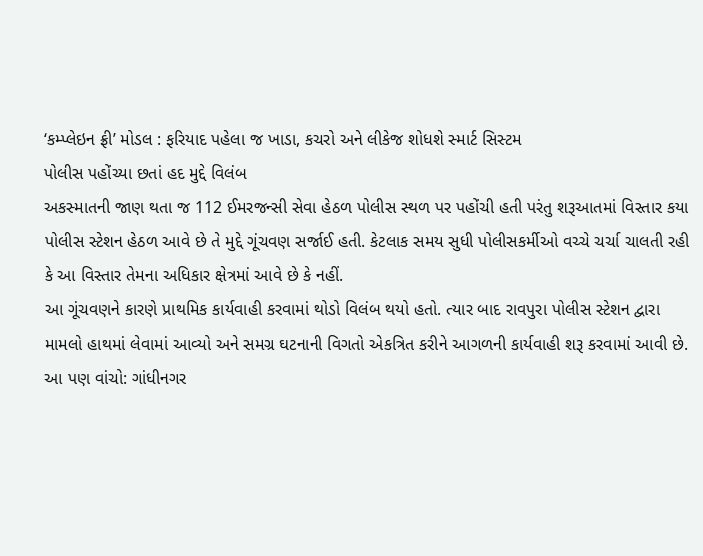‘કમ્પ્લેઇન ફ્રી’ મોડલ : ફરિયાદ પહેલા જ ખાડા, કચરો અને લીકેજ શોધશે સ્માર્ટ સિસ્ટમ
પોલીસ પહોંચ્યા છતાં હદ મુદ્દે વિલંબ
અકસ્માતની જાણ થતા જ 112 ઈમરજન્સી સેવા હેઠળ પોલીસ સ્થળ પર પહોંચી હતી પરંતુ શરૂઆતમાં વિસ્તાર કયા પોલીસ સ્ટેશન હેઠળ આવે છે તે મુદ્દે ગૂંચવણ સર્જાઈ હતી. કેટલાક સમય સુધી પોલીસકર્મીઓ વચ્ચે ચર્ચા ચાલતી રહી કે આ વિસ્તાર તેમના અધિકાર ક્ષેત્રમાં આવે છે કે નહીં.
આ ગૂંચવણને કારણે પ્રાથમિક કાર્યવાહી કરવામાં થોડો વિલંબ થયો હતો. ત્યાર બાદ રાવપુરા પોલીસ સ્ટેશન દ્વારા મામલો હાથમાં લેવામાં આવ્યો અને સમગ્ર ઘટનાની વિગતો એકત્રિત કરીને આગળની કાર્યવાહી શરૂ કરવામાં આવી છે.
આ પણ વાંચો: ગાંધીનગર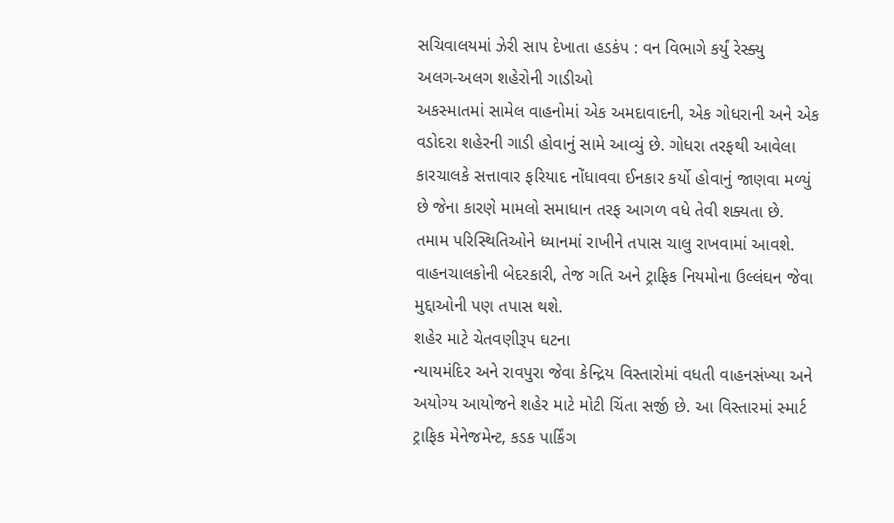સચિવાલયમાં ઝેરી સાપ દેખાતા હડકંપ : વન વિભાગે કર્યું રેસ્ક્યુ
અલગ-અલગ શહેરોની ગાડીઓ
અકસ્માતમાં સામેલ વાહનોમાં એક અમદાવાદની, એક ગોધરાની અને એક વડોદરા શહેરની ગાડી હોવાનું સામે આવ્યું છે. ગોધરા તરફથી આવેલા કારચાલકે સત્તાવાર ફરિયાદ નોંધાવવા ઈનકાર કર્યો હોવાનું જાણવા મળ્યું છે જેના કારણે મામલો સમાધાન તરફ આગળ વધે તેવી શક્યતા છે.
તમામ પરિસ્થિતિઓને ધ્યાનમાં રાખીને તપાસ ચાલુ રાખવામાં આવશે. વાહનચાલકોની બેદરકારી, તેજ ગતિ અને ટ્રાફિક નિયમોના ઉલ્લંઘન જેવા મુદ્દાઓની પણ તપાસ થશે.
શહેર માટે ચેતવણીરૂપ ઘટના
ન્યાયમંદિર અને રાવપુરા જેવા કેન્દ્રિય વિસ્તારોમાં વધતી વાહનસંખ્યા અને અયોગ્ય આયોજને શહેર માટે મોટી ચિંતા સર્જી છે. આ વિસ્તારમાં સ્માર્ટ ટ્રાફિક મેનેજમેન્ટ, કડક પાર્કિંગ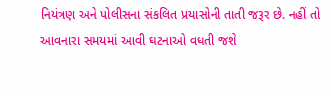નિયંત્રણ અને પોલીસના સંકલિત પ્રયાસોની તાતી જરૂર છે. નહીં તો આવનારા સમયમાં આવી ઘટનાઓ વધતી જશે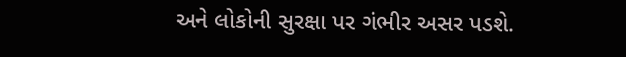અને લોકોની સુરક્ષા પર ગંભીર અસર પડશે.